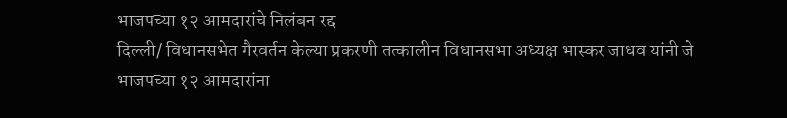भाजपच्या १२ आमदारांचे निलंबन रद्द
दिल्ली/ विधानसभेत गैरवर्तन केल्या प्रकरणी तत्कालीन विधानसभा अध्यक्ष भास्कर जाधव यांनी जे भाजपच्या १२ आमदारांना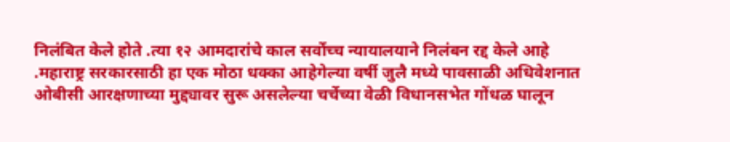निलंबित केले होते .त्या १२ आमदारांचे काल सर्वोच्च न्यायालयाने निलंबन रद्द केले आहे .महाराष्ट्र सरकारसाठी हा एक मोठा धक्का आहेगेल्या वर्षी जुलै मध्ये पावसाळी अधिवेशनात ओबीसी आरक्षणाच्या मुद्द्यावर सुरू असलेल्या चर्चेच्या वेळी विधानसभेत गोंधळ घालून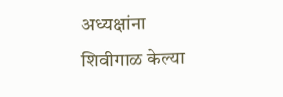अध्यक्षांना शिवीगाळ केल्या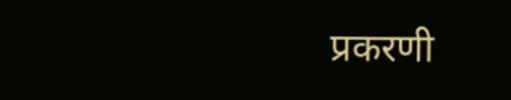प्रकरणी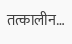तत्कालीन…